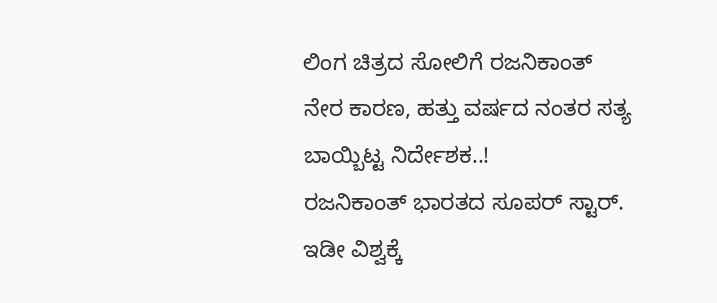ಲಿಂಗ ಚಿತ್ರದ ಸೋಲಿಗೆ ರಜನಿಕಾಂತ್ ನೇರ ಕಾರಣ, ಹತ್ತು ವರ್ಷದ ನಂತರ ಸತ್ಯ ಬಾಯ್ಬಿಟ್ಟ ನಿರ್ದೇಶಕ..!
ರಜನಿಕಾಂತ್ ಭಾರತದ ಸೂಪರ್ ಸ್ಟಾರ್. ಇಡೀ ವಿಶ್ವಕ್ಕೆ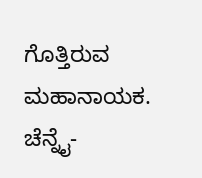ಗೊತ್ತಿರುವ ಮಹಾನಾಯಕ. ಚೆನ್ನೈ-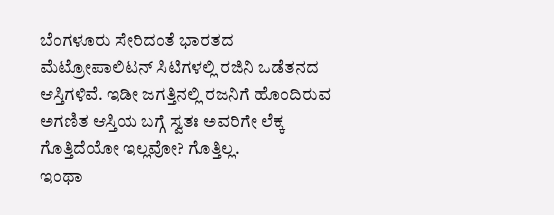ಬೆಂಗಳೂರು ಸೇರಿದಂತೆ ಭಾರತದ ಮೆಟ್ರೋಪಾಲಿಟನ್ ಸಿಟಿಗಳಲ್ಲಿ ರಜಿನಿ ಒಡೆತನದ ಆಸ್ತಿಗಳಿವೆ. ಇಡೀ ಜಗತ್ತಿನಲ್ಲಿ ರಜನಿಗೆ ಹೊಂದಿರುವ ಅಗಣಿತ ಆಸ್ತಿಯ ಬಗ್ಗೆ ಸ್ವತಃ ಅವರಿಗೇ ಲೆಕ್ಕ ಗೊತ್ತಿದೆಯೋ ಇಲ್ಲವೋ? ಗೊತ್ತಿಲ್ಲ.
ಇಂಥಾ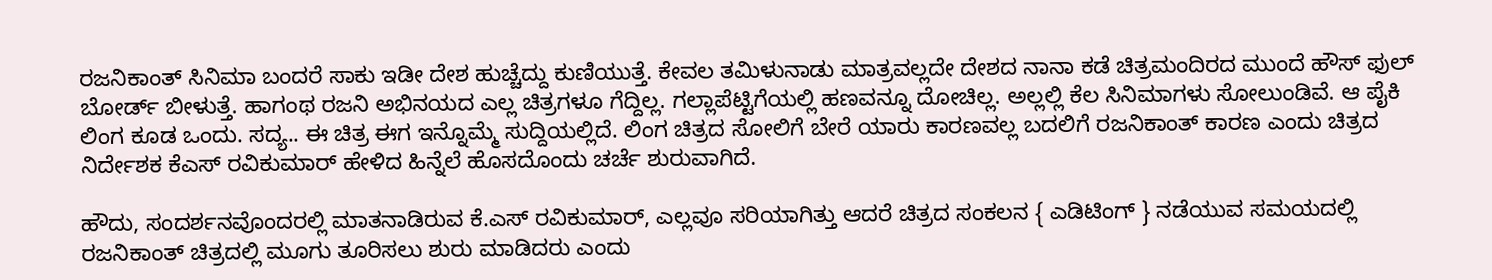ರಜನಿಕಾಂತ್ ಸಿನಿಮಾ ಬಂದರೆ ಸಾಕು ಇಡೀ ದೇಶ ಹುಚ್ಚೆದ್ದು ಕುಣಿಯುತ್ತೆ. ಕೇವಲ ತಮಿಳುನಾಡು ಮಾತ್ರವಲ್ಲದೇ ದೇಶದ ನಾನಾ ಕಡೆ ಚಿತ್ರಮಂದಿರದ ಮುಂದೆ ಹೌಸ್ ಫುಲ್ ಬೋರ್ಡ್ ಬೀಳುತ್ತೆ. ಹಾಗಂಥ ರಜನಿ ಅಭಿನಯದ ಎಲ್ಲ ಚಿತ್ರಗಳೂ ಗೆದ್ದಿಲ್ಲ. ಗಲ್ಲಾಪೆಟ್ಟಿಗೆಯಲ್ಲಿ ಹಣವನ್ನೂ ದೋಚಿಲ್ಲ. ಅಲ್ಲಲ್ಲಿ ಕೆಲ ಸಿನಿಮಾಗಳು ಸೋಲುಂಡಿವೆ. ಆ ಪೈಕಿ ಲಿಂಗ ಕೂಡ ಒಂದು. ಸದ್ಯ.. ಈ ಚಿತ್ರ ಈಗ ಇನ್ನೊಮ್ಮೆ ಸುದ್ದಿಯಲ್ಲಿದೆ. ಲಿಂಗ ಚಿತ್ರದ ಸೋಲಿಗೆ ಬೇರೆ ಯಾರು ಕಾರಣವಲ್ಲ ಬದಲಿಗೆ ರಜನಿಕಾಂತ್ ಕಾರಣ ಎಂದು ಚಿತ್ರದ ನಿರ್ದೇಶಕ ಕೆಎಸ್ ರವಿಕುಮಾರ್ ಹೇಳಿದ ಹಿನ್ನೆಲೆ ಹೊಸದೊಂದು ಚರ್ಚೆ ಶುರುವಾಗಿದೆ.

ಹೌದು, ಸಂದರ್ಶನವೊಂದರಲ್ಲಿ ಮಾತನಾಡಿರುವ ಕೆ.ಎಸ್ ರವಿಕುಮಾರ್, ಎಲ್ಲವೂ ಸರಿಯಾಗಿತ್ತು ಆದರೆ ಚಿತ್ರದ ಸಂಕಲನ { ಎಡಿಟಿಂಗ್ } ನಡೆಯುವ ಸಮಯದಲ್ಲಿ ರಜನಿಕಾಂತ್ ಚಿತ್ರದಲ್ಲಿ ಮೂಗು ತೂರಿಸಲು ಶುರು ಮಾಡಿದರು ಎಂದು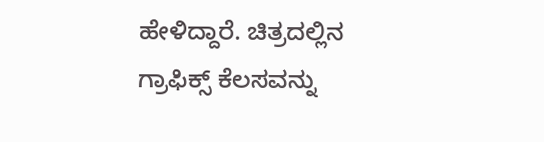ಹೇಳಿದ್ದಾರೆ. ಚಿತ್ರದಲ್ಲಿನ ಗ್ರಾಫಿಕ್ಸ್ ಕೆಲಸವನ್ನು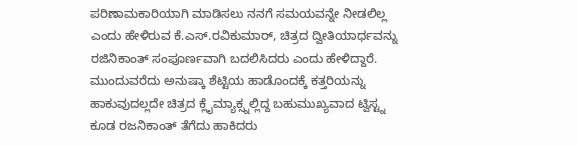ಪರಿಣಾಮಕಾರಿಯಾಗಿ ಮಾಡಿಸಲು ನನಗೆ ಸಮಯವನ್ನೇ ನೀಡಲಿಲ್ಲ ಎಂದು ಹೇಳಿರುವ ಕೆ.ಎಸ್.ರವಿಕುಮಾರ್, ಚಿತ್ರದ ದ್ವೀತಿಯಾರ್ಧವನ್ನು ರಜಿನಿಕಾಂತ್ ಸಂಪೂರ್ಣವಾಗಿ ಬದಲಿಸಿದರು ಎಂದು ಹೇಳಿದ್ದಾರೆ. ಮುಂದುವರೆದು ಅನುಷ್ಕಾ ಶೆಟ್ಟಿಯ ಹಾಡೊಂದಕ್ಕೆ ಕತ್ತರಿಯನ್ನು ಹಾಕುವುದಲ್ಲದೇ ಚಿತ್ರದ ಕ್ಲೈಮ್ಯಾಕ್ಸ್ನಲ್ಲಿದ್ದ ಬಹುಮುಖ್ಯವಾದ ಟ್ವಿಸ್ಟ್ನ ಕೂಡ ರಜನಿಕಾಂತ್ ತೆಗೆದು ಹಾಕಿದರು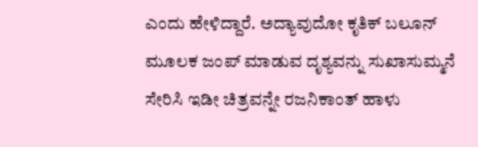ಎಂದು ಹೇಳಿದ್ದಾರೆ. ಅದ್ಯಾವುದೋ ಕೃತಿಕ್ ಬಲೂನ್ ಮೂಲಕ ಜಂಪ್ ಮಾಡುವ ದೃಶ್ಯವನ್ನು ಸುಖಾಸುಮ್ಮನೆ ಸೇರಿಸಿ ಇಡೀ ಚಿತ್ರವನ್ನೇ ರಜನಿಕಾಂತ್ ಹಾಳು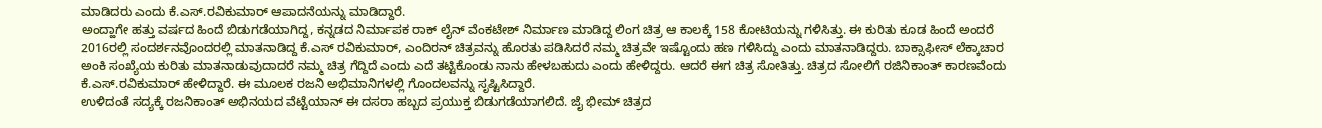ಮಾಡಿದರು ಎಂದು ಕೆ.ಎಸ್.ರವಿಕುಮಾರ್ ಆಪಾದನೆಯನ್ನು ಮಾಡಿದ್ದಾರೆ.
ಅಂದ್ಹಾಗೇ ಹತ್ತು ವರ್ಷದ ಹಿಂದೆ ಬಿಡುಗಡೆಯಾಗಿದ್ದ, ಕನ್ನಡದ ನಿರ್ಮಾಪಕ ರಾಕ್ ಲೈನ್ ವೆಂಕಟೇಶ್ ನಿರ್ಮಾಣ ಮಾಡಿದ್ದ ಲಿಂಗ ಚಿತ್ರ ಆ ಕಾಲಕ್ಕೆ 158 ಕೋಟಿಯನ್ನು ಗಳಿಸಿತ್ತು. ಈ ಕುರಿತು ಕೂಡ ಹಿಂದೆ ಅಂದರೆ 2016ರಲ್ಲಿ ಸಂದರ್ಶನವೊಂದರಲ್ಲಿ ಮಾತನಾಡಿದ್ದ ಕೆ.ಎಸ್ ರವಿಕುಮಾರ್, ಎಂದಿರನ್ ಚಿತ್ರವನ್ನು ಹೊರತು ಪಡಿಸಿದರೆ ನಮ್ಮ ಚಿತ್ರವೇ ಇಷ್ಟೊಂದು ಹಣ ಗಳಿಸಿದ್ದು ಎಂದು ಮಾತನಾಡಿದ್ದರು. ಬಾಕ್ಸಾಫೀಸ್ ಲೆಕ್ಕಾಚಾರ ಅಂಕಿ ಸಂಖ್ಯೆಯ ಕುರಿತು ಮಾತನಾಡುವುದಾದರೆ ನಮ್ಮ ಚಿತ್ರ ಗೆದ್ದಿದೆ ಎಂದು ಎದೆ ತಟ್ಟಿಕೊಂಡು ನಾನು ಹೇಳಬಹುದು ಎಂದು ಹೇಳಿದ್ದರು. ಆದರೆ ಈಗ ಚಿತ್ರ ಸೋತಿತ್ತು. ಚಿತ್ರದ ಸೋಲಿಗೆ ರಜಿನಿಕಾಂತ್ ಕಾರಣವೆಂದು ಕೆ.ಎಸ್.ರವಿಕುಮಾರ್ ಹೇಳಿದ್ದಾರೆ. ಈ ಮೂಲಕ ರಜನಿ ಅಭಿಮಾನಿಗಳಲ್ಲಿ ಗೊಂದಲವನ್ನು ಸೃಷ್ಟಿಸಿದ್ದಾರೆ.
ಉಳಿದಂತೆ ಸದ್ಯಕ್ಕೆ ರಜನಿಕಾಂತ್ ಅಭಿನಯದ ವೆಟ್ಟೆಯಾನ್ ಈ ದಸರಾ ಹಬ್ಬದ ಪ್ರಯುಕ್ತ ಬಿಡುಗಡೆಯಾಗಲಿದೆ. ಜೈ ಭೀಮ್ ಚಿತ್ರದ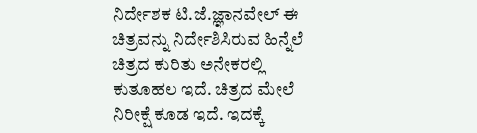ನಿರ್ದೇಶಕ ಟಿ.ಜೆ.ಜ್ಞಾನವೇಲ್ ಈ ಚಿತ್ರವನ್ನು ನಿರ್ದೇಶಿಸಿರುವ ಹಿನ್ನೆಲೆ ಚಿತ್ರದ ಕುರಿತು ಅನೇಕರಲ್ಲಿ ಕುತೂಹಲ ಇದೆ. ಚಿತ್ರದ ಮೇಲೆ ನಿರೀಕ್ಷೆ ಕೂಡ ಇದೆ. ಇದಕ್ಕೆ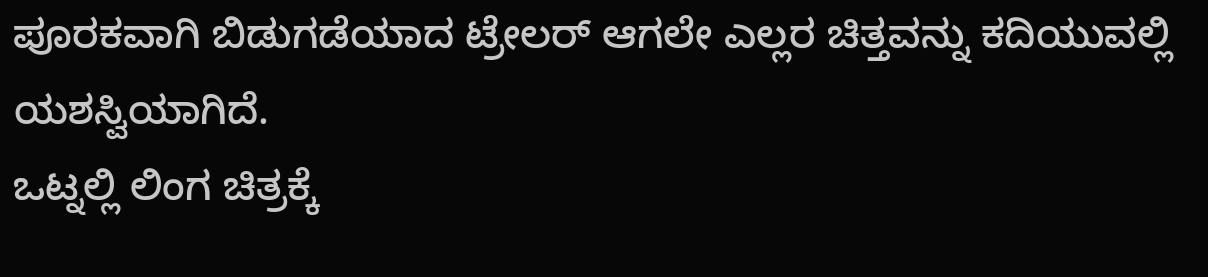ಪೂರಕವಾಗಿ ಬಿಡುಗಡೆಯಾದ ಟ್ರೇಲರ್ ಆಗಲೇ ಎಲ್ಲರ ಚಿತ್ತವನ್ನು ಕದಿಯುವಲ್ಲಿ ಯಶಸ್ವಿಯಾಗಿದೆ.
ಒಟ್ನಲ್ಲಿ ಲಿಂಗ ಚಿತ್ರಕ್ಕೆ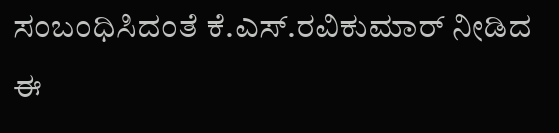ಸಂಬಂಧಿಸಿದಂತೆ ಕೆ.ಎಸ್.ರವಿಕುಮಾರ್ ನೀಡಿದ ಈ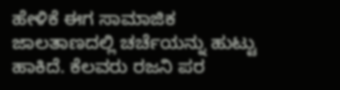ಹೇಳಿಕೆ ಈಗ ಸಾಮಾಜಿಕ ಜಾಲತಾಣದಲ್ಲಿ ಚರ್ಚೆಯನ್ನು ಹುಟ್ಟು ಹಾಕಿದೆ. ಕೆಲವರು ರಜನಿ ಪರ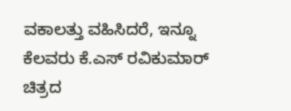ವಕಾಲತ್ತು ವಹಿಸಿದರೆ, ಇನ್ನೂ ಕೆಲವರು ಕೆ.ಎಸ್ ರವಿಕುಮಾರ್ ಚಿತ್ರದ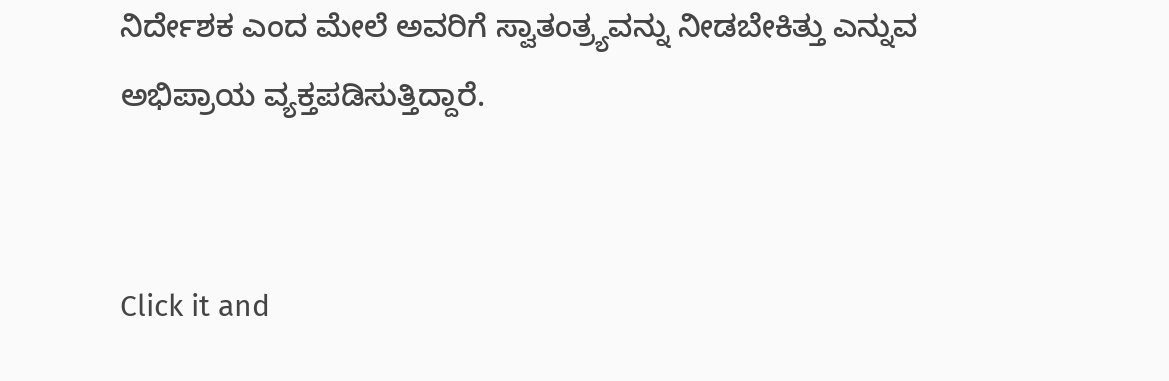ನಿರ್ದೇಶಕ ಎಂದ ಮೇಲೆ ಅವರಿಗೆ ಸ್ವಾತಂತ್ರ್ಯವನ್ನು ನೀಡಬೇಕಿತ್ತು ಎನ್ನುವ ಅಭಿಪ್ರಾಯ ವ್ಯಕ್ತಪಡಿಸುತ್ತಿದ್ದಾರೆ.


Click it and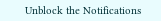Unblock the Notifications